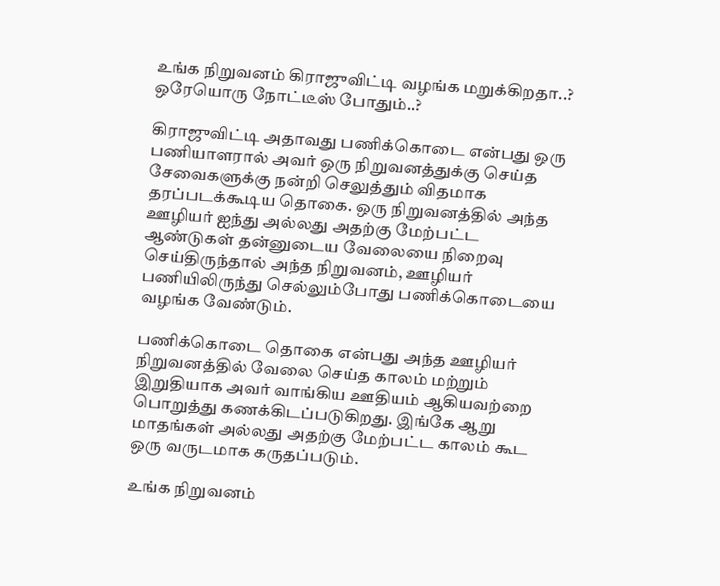உங்க நிறுவனம் கிராஜுவிட்டி வழங்க மறுக்கிறதா..? ஒரேயொரு நோட்டீஸ் போதும்..?

கிராஜுவிட்டி அதாவது பணிக்கொடை என்பது ஒரு பணியாளரால் அவர் ஒரு நிறுவனத்துக்கு செய்த சேவைகளுக்கு நன்றி செலுத்தும் விதமாக தரப்படக்கூடிய தொகை. ஒரு நிறுவனத்தில் அந்த ஊழியர் ஐந்து அல்லது அதற்கு மேற்பட்ட ஆண்டுகள் தன்னுடைய வேலையை நிறைவு செய்திருந்தால் அந்த நிறுவனம், ஊழியர் பணியிலிருந்து செல்லும்போது பணிக்கொடையை வழங்க வேண்டும்.

பணிக்கொடை தொகை என்பது அந்த ஊழியர் நிறுவனத்தில் வேலை செய்த காலம் மற்றும் இறுதியாக அவர் வாங்கிய ஊதியம் ஆகியவற்றை பொறுத்து கணக்கிடப்படுகிறது. இங்கே ஆறு மாதங்கள் அல்லது அதற்கு மேற்பட்ட காலம் கூட ஒரு வருடமாக கருதப்படும்.

உங்க நிறுவனம்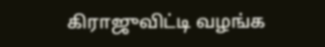கிராஜுவிட்டி வழங்க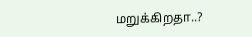மறுக்கிறதா..?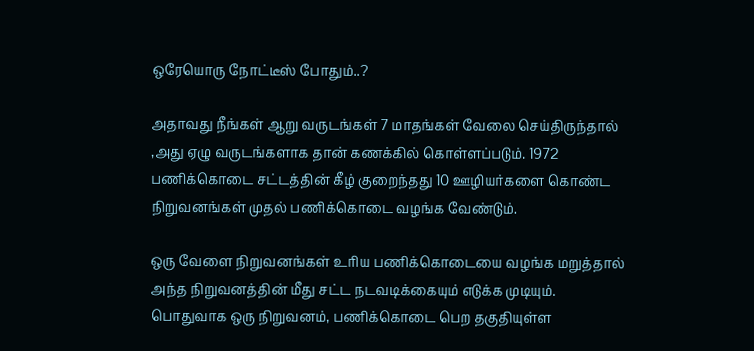ஒரேயொரு நோட்டீஸ் போதும்..?

அதாவது நீங்கள் ஆறு வருடங்கள் 7 மாதங்கள் வேலை செய்திருந்தால் ,அது ஏழு வருடங்களாக தான் கணக்கில் கொள்ளப்படும். 1972 பணிக்கொடை சட்டத்தின் கீழ் குறைந்தது 10 ஊழியர்களை கொண்ட நிறுவனங்கள் முதல் பணிக்கொடை வழங்க வேண்டும்.

ஒரு வேளை நிறுவனங்கள் உரிய பணிக்கொடையை வழங்க மறுத்தால் அந்த நிறுவனத்தின் மீது சட்ட நடவடிக்கையும் எடுக்க முடியும். பொதுவாக ஒரு நிறுவனம், பணிக்கொடை பெற தகுதியுள்ள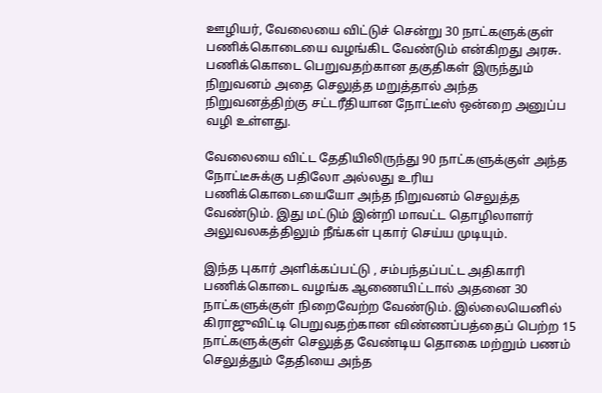ஊழியர், வேலையை விட்டுச் சென்று 30 நாட்களுக்குள் பணிக்கொடையை வழங்கிட வேண்டும் என்கிறது அரசு. பணிக்கொடை பெறுவதற்கான தகுதிகள் இருந்தும் நிறுவனம் அதை செலுத்த மறுத்தால் அந்த நிறுவனத்திற்கு சட்டரீதியான நோட்டீஸ் ஒன்றை அனுப்ப வழி உள்ளது.

வேலையை விட்ட தேதியிலிருந்து 90 நாட்களுக்குள் அந்த நோட்டீசுக்கு பதிலோ அல்லது உரிய பணிக்கொடையையோ அந்த நிறுவனம் செலுத்த வேண்டும். இது மட்டும் இன்றி மாவட்ட தொழிலாளர் அலுவலகத்திலும் நீங்கள் புகார் செய்ய முடியும்.

இந்த புகார் அளிக்கப்பட்டு , சம்பந்தப்பட்ட அதிகாரி பணிக்கொடை வழங்க ஆணையிட்டால் அதனை 30 நாட்களுக்குள் நிறைவேற்ற வேண்டும். இல்லையெனில் கிராஜுவிட்டி பெறுவதற்கான விண்ணப்பத்தைப் பெற்ற 15 நாட்களுக்குள் செலுத்த வேண்டிய தொகை மற்றும் பணம் செலுத்தும் தேதியை அந்த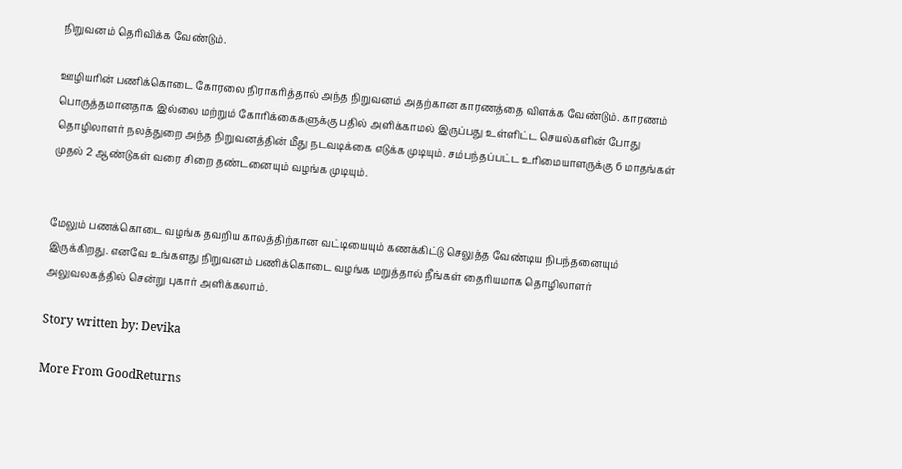நிறுவனம் தெரிவிக்க வேண்டும்.

ஊழியரின் பணிக்கொடை கோரலை நிராகரித்தால் அந்த நிறுவனம் அதற்கான காரணத்தை விளக்க வேண்டும். காரணம் பொருத்தமானதாக இல்லை மற்றும் கோரிக்கைகளுக்கு பதில் அளிக்காமல் இருப்பது உள்ளிட்ட செயல்களின் போது தொழிலாளர் நலத்துறை அந்த நிறுவனத்தின் மீது நடவடிக்கை எடுக்க முடியும். சம்பந்தப்பட்ட உரிமையாளருக்கு 6 மாதங்கள் முதல் 2 ஆண்டுகள் வரை சிறை தண்டனையும் வழங்க முடியும்.


மேலும் பணக்கொடை வழங்க தவறிய காலத்திற்கான வட்டியையும் கணக்கிட்டு செலுத்த வேண்டிய நிபந்தனையும் இருக்கிறது. எனவே உங்களது நிறுவனம் பணிக்கொடை வழங்க மறுத்தால் நீங்கள் தைரியமாக தொழிலாளர் அலுவலகத்தில் சென்று புகார் அளிக்கலாம்.

Story written by: Devika

More From GoodReturns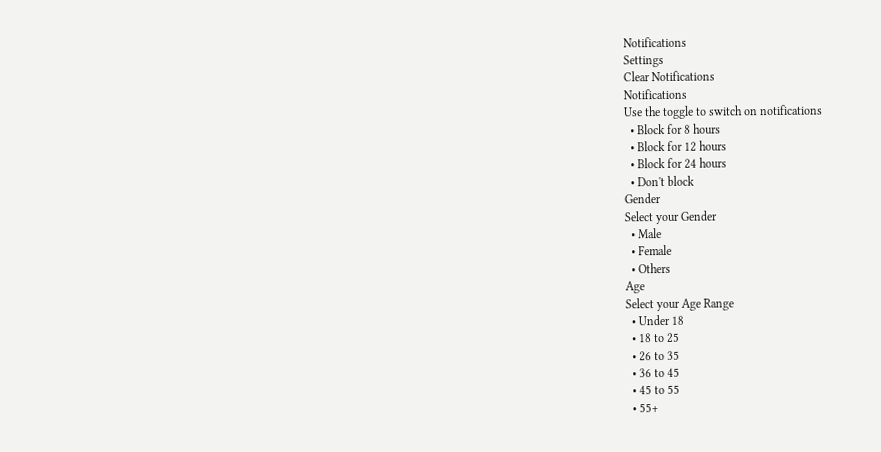Notifications
Settings
Clear Notifications
Notifications
Use the toggle to switch on notifications
  • Block for 8 hours
  • Block for 12 hours
  • Block for 24 hours
  • Don't block
Gender
Select your Gender
  • Male
  • Female
  • Others
Age
Select your Age Range
  • Under 18
  • 18 to 25
  • 26 to 35
  • 36 to 45
  • 45 to 55
  • 55+